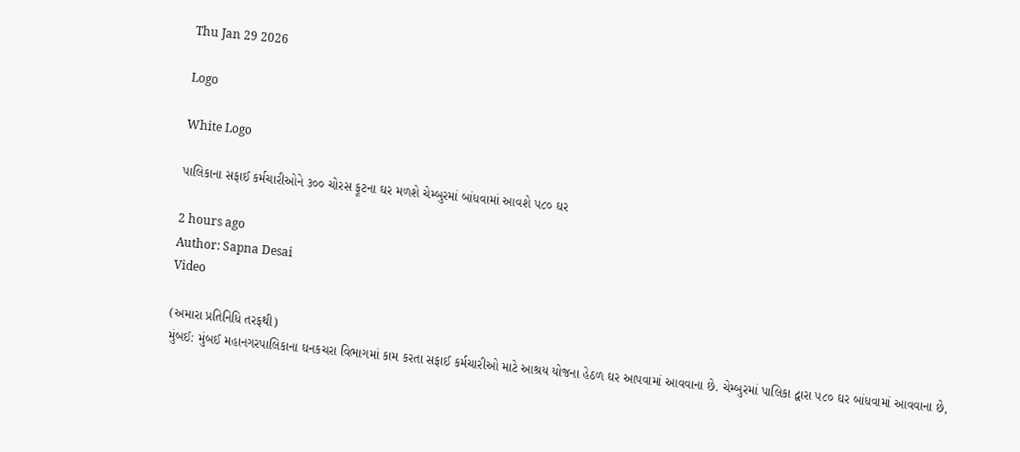Thu Jan 29 2026

Logo

White Logo

પાલિકાના સફાઈ કર્મચારીઓને ૩૦૦ ચોરસ ફૂટના ઘર મળશે ચેમ્બુરમાં બાંધવામાં આવશે ૫૮૦ ઘર

2 hours ago
Author: Sapna Desai
Video

(અમારા પ્રતિનિધિ તરફથી)
મુંબઈ: મુંબઈ મહાનગરપાલિકાના ઘનકચરા વિભાગમાં કામ કરતા સફાઈ કર્મચારીઓ માટે આશ્રય યોજના હેઠળ ઘર આપવામાં આવવાના છે. ચેમ્બુરમાં પાલિકા દ્વારા ૫૮૦ ઘર બાંધવામાં આવવાના છે,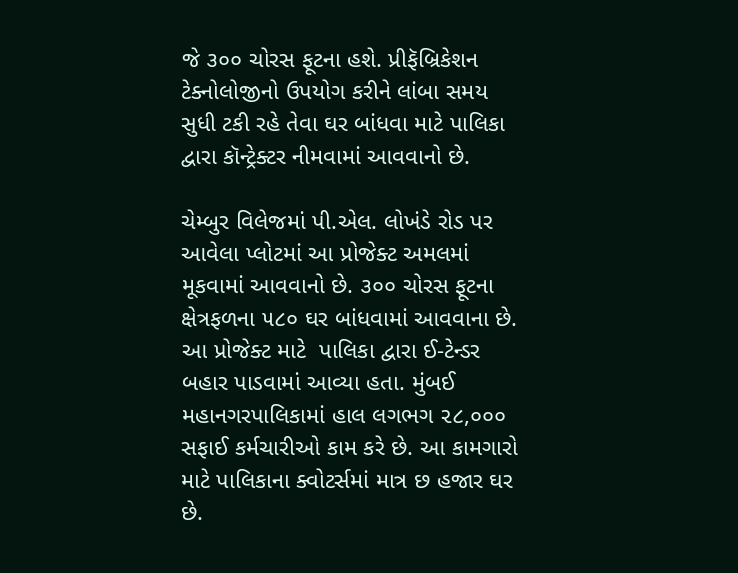જે ૩૦૦ ચોરસ ફૂટના હશે. પ્રીફૅબ્રિકેશન ટેક્નોલોજીનો ઉપયોગ કરીને લાંબા સમય સુધી ટકી રહે તેવા ઘર બાંધવા માટે પાલિકા દ્વારા કૉન્ટ્રેક્ટર નીમવામાં આવવાનો છે.

ચેમ્બુર વિલેજમાં પી.એલ. લોખંડે રોડ પર આવેલા પ્લોટમાં આ પ્રોજેક્ટ અમલમાં મૂકવામાં આવવાનો છે. ૩૦૦ ચોરસ ફૂટના ક્ષેત્રફળના ૫૮૦ ઘર બાંધવામાં આવવાના છે. આ પ્રોજેક્ટ માટે  પાલિકા દ્વારા ઈ-ટેન્ડર બહાર પાડવામાં આવ્યા હતા. મુંબઈ મહાનગરપાલિકામાં હાલ લગભગ ૨૮,૦૦૦ સફાઈ કર્મચારીઓ કામ કરે છે. આ કામગારો માટે પાલિકાના ક્વોટર્સમાં માત્ર છ હજાર ઘર છે.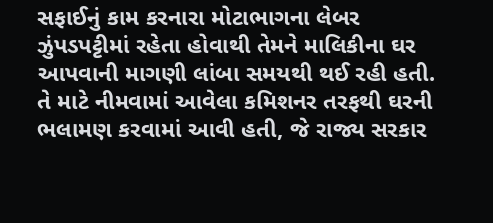સફાઈનું કામ કરનારા મોટાભાગના લેબર ઝુંપડપટ્ટીમાં રહેતા હોવાથી તેમને માલિકીના ઘર આપવાની માગણી લાંબા સમયથી થઈ રહી હતી. તે માટે નીમવામાં આવેલા કમિશનર તરફથી ઘરની ભલામણ કરવામાં આવી હતી, જે રાજ્ય સરકાર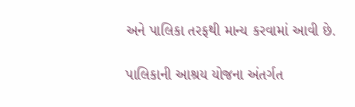અને પાલિકા તરફથી માન્ય કરવામાં આવી છે.

પાલિકાની આશ્રય યોજના અંતર્ગત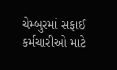ચેમ્બુરમાં સફાઈ કર્મચારીઓ માટે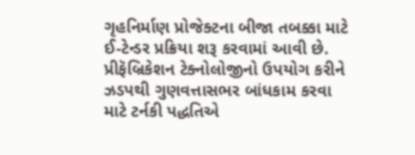ગૃહનિર્માણ પ્રોજેક્ટના બીજા તબક્કા માટે ઈ-ટેન્ડર પ્રક્રિયા શરૂ કરવામાં આવી છે.  પ્રીફૅબ્રિકેશન ટેક્નોલોજીનો ઉપયોગ કરીને ઝડપથી ગુણવત્તાસભર બાંધકામ કરવા માટે ટર્નકી પદ્ધતિએ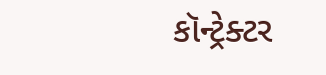કૉન્ટ્રેક્ટર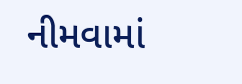નીમવામાં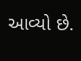આવ્યો છે.